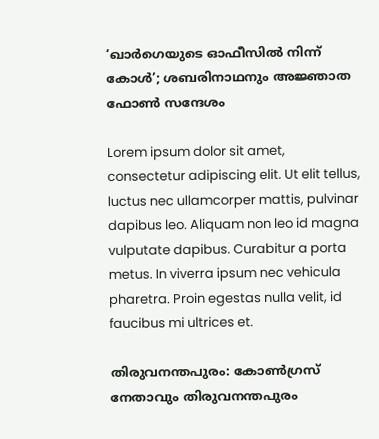‘ഖാര്‍ഗെയുടെ ഓഫീസില്‍ നിന്ന് കോള്‍’; ശബരിനാഥനും അജ്ഞാത ഫോണ്‍ സന്ദേശം

Lorem ipsum dolor sit amet, consectetur adipiscing elit. Ut elit tellus, luctus nec ullamcorper mattis, pulvinar dapibus leo. Aliquam non leo id magna vulputate dapibus. Curabitur a porta metus. In viverra ipsum nec vehicula pharetra. Proin egestas nulla velit, id faucibus mi ultrices et.

തിരുവനന്തപുരം: കോണ്‍ഗ്രസ് നേതാവും തിരുവനന്തപുരം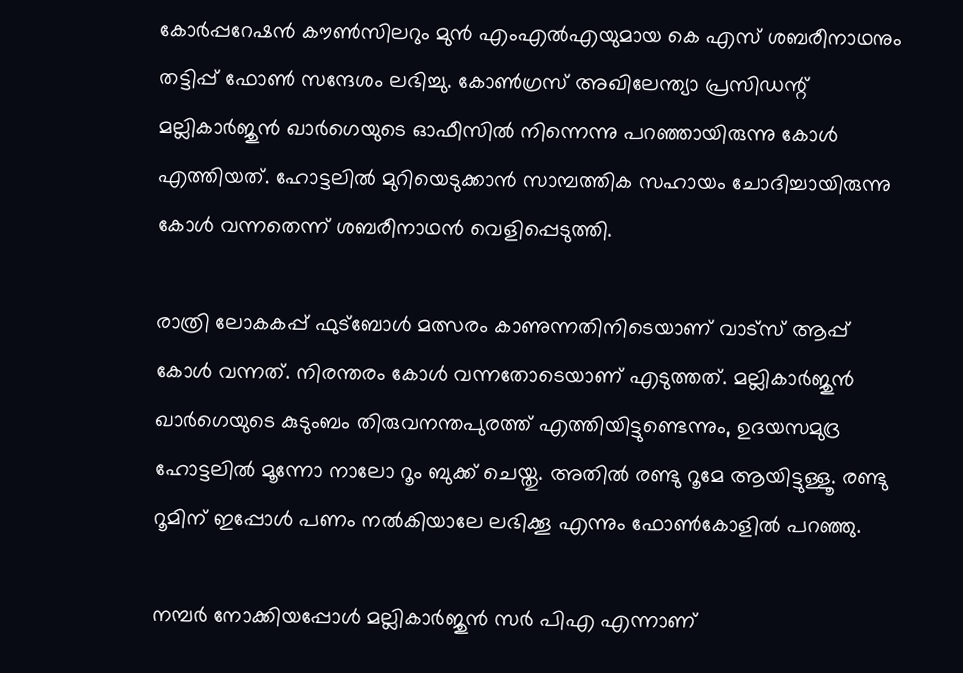കോര്‍പ്പറേഷന്‍ കൗണ്‍സിലറും മുന്‍ എംഎല്‍എയുമായ കെ എസ് ശബരീനാഥനും തട്ടിപ്പ് ഫോണ്‍ സന്ദേശം ലഭിച്ചു. കോണ്‍ഗ്രസ് അഖിലേന്ത്യാ പ്രസിഡന്റ് മല്ലികാര്‍ജുന്‍ ഖാര്‍ഗെയുടെ ഓഫീസില്‍ നിന്നെന്നു പറഞ്ഞായിരുന്നു കോള്‍ എത്തിയത്. ഹോട്ടലില്‍ മുറിയെടുക്കാന്‍ സാമ്പത്തിക സഹായം ചോദിച്ചായിരുന്നു കോള്‍ വന്നതെന്ന് ശബരീനാഥന്‍ വെളിപ്പെടുത്തി.

രാത്രി ലോകകപ്പ് ഫുട്ബോൾ മത്സരം കാണുന്നതിനിടെയാണ് വാട്‌സ് ആപ്പ് കോള്‍ വന്നത്. നിരന്തരം കോള്‍ വന്നതോടെയാണ് എടുത്തത്. മല്ലികാര്‍ജുന്‍ ഖാര്‍ഗെയുടെ കുടുംബം തിരുവനന്തപുരത്ത് എത്തിയിട്ടുണ്ടെന്നും, ഉദയസമുദ്ര ഹോട്ടലില്‍ മൂന്നോ നാലോ റൂം ബുക്ക് ചെയ്തു. അതില്‍ രണ്ടു റൂമേ ആയിട്ടുള്ളൂ. രണ്ടു റൂമിന് ഇപ്പോള്‍ പണം നല്‍കിയാലേ ലഭിക്കൂ എന്നും ഫോണ്‍കോളില്‍ പറഞ്ഞു.

നമ്പര്‍ നോക്കിയപ്പോള്‍ മല്ലികാര്‍ജുന്‍ സര്‍ പിഎ എന്നാണ്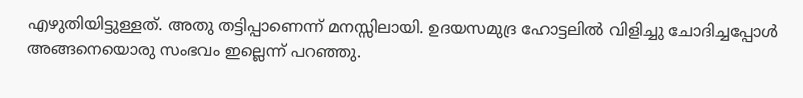എഴുതിയിട്ടുള്ളത്. അതു തട്ടിപ്പാണെന്ന് മനസ്സിലായി. ഉദയസമുദ്ര ഹോട്ടലില്‍ വിളിച്ചു ചോദിച്ചപ്പോള്‍ അങ്ങനെയൊരു സംഭവം ഇല്ലെന്ന് പറഞ്ഞു.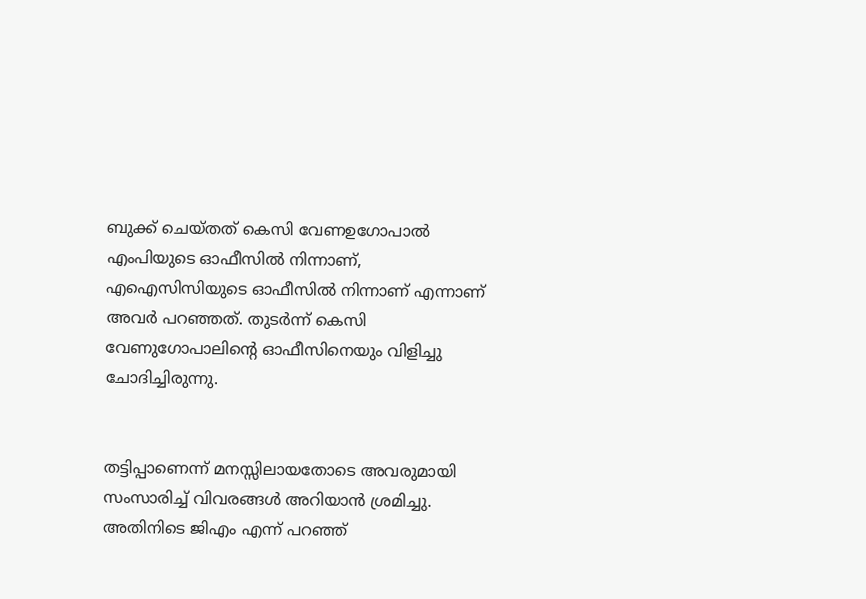ബുക്ക് ചെയ്തത് കെസി വേണഉഗോപാല്‍ എംപിയുടെ ഓഫീസില്‍ നിന്നാണ്, എഐസിസിയുടെ ഓഫീസില്‍ നിന്നാണ് എന്നാണ് അവര്‍ പറഞ്ഞത്. തുടര്‍ന്ന് കെസി വേണുഗോപാലിന്റെ ഓഫീസിനെയും വിളിച്ചു ചോദിച്ചിരുന്നു.


തട്ടിപ്പാണെന്ന് മനസ്സിലായതോടെ അവരുമായി സംസാരിച്ച് വിവരങ്ങള്‍ അറിയാന്‍ ശ്രമിച്ചു. അതിനിടെ ജിഎം എന്ന് പറഞ്ഞ്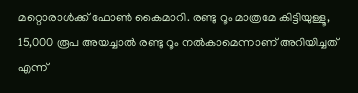മറ്റൊരാള്‍ക്ക് ഫോണ്‍ കൈമാറി. രണ്ടു റൂം മാത്രമേ കിട്ടിയുള്ളൂ, 15,000 രൂപ അയച്ചാല്‍ രണ്ടു റൂം നല്‍കാമെന്നാണ് അറിയിച്ചത് എന്ന്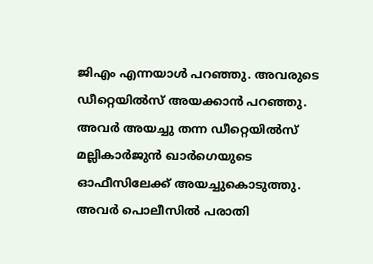ജിഎം എന്നയാള്‍ പറഞ്ഞു. അവരുടെ ഡീറ്റെയില്‍സ് അയക്കാന്‍ പറഞ്ഞു. അവര്‍ അയച്ചു തന്ന ഡീറ്റെയില്‍സ് മല്ലികാര്‍ജുന്‍ ഖാര്‍ഗെയുടെ ഓഫീസിലേക്ക് അയച്ചുകൊടുത്തു. അവര്‍ പൊലീസില്‍ പരാതി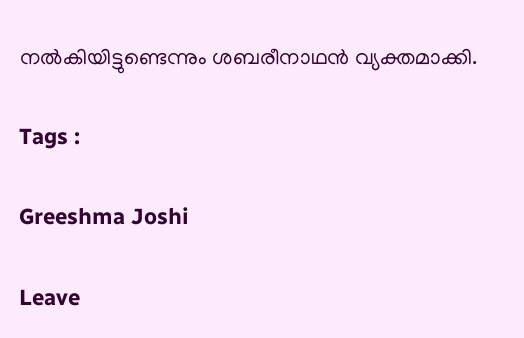നല്‍കിയിട്ടുണ്ടെന്നും ശബരീനാഥന്‍ വ്യക്തമാക്കി.

Tags :

Greeshma Joshi

Leave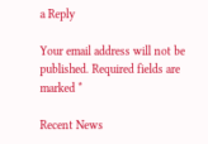a Reply

Your email address will not be published. Required fields are marked *

Recent News